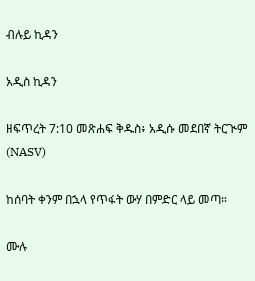ብሉይ ኪዳን

አዲስ ኪዳን

ዘፍጥረት 7:10 መጽሐፍ ቅዱስ፥ አዲሱ መደበኛ ትርጒም (NASV)

ከሰባት ቀንም በኋላ የጥፋት ውሃ በምድር ላይ መጣ።

ሙሉ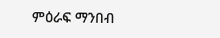ምዕራፍ ማንበብ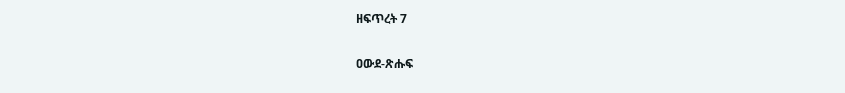ዘፍጥረት 7

ዐውደ-ጽሑፍ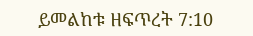ይመልከቱ ዘፍጥረት 7:10